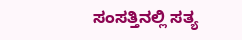ಸಂಸತ್ತಿನಲ್ಲಿ ಸತ್ಯ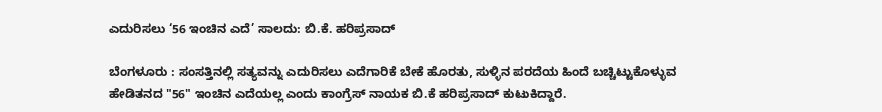ಎದುರಿಸಲು ‘56 ಇಂಚಿನ ಎದೆ’ ಸಾಲದು: ಬಿ.ಕೆ. ಹರಿಪ್ರಸಾದ್

ಬೆಂಗಳೂರು : ಸಂಸತ್ತಿನಲ್ಲಿ ಸತ್ಯವನ್ನು ಎದುರಿಸಲು ಎದೆಗಾರಿಕೆ ಬೇಕೆ ಹೊರತು, ಸುಳ್ಳಿನ ಪರದೆಯ ಹಿಂದೆ ಬಚ್ಚಿಟ್ಟುಕೊಳ್ಳುವ ಹೇಡಿತನದ "56" ಇಂಚಿನ ಎದೆಯಲ್ಲ ಎಂದು ಕಾಂಗ್ರೆಸ್ ನಾಯಕ ಬಿ.ಕೆ ಹರಿಪ್ರಸಾದ್ ಕುಟುಕಿದ್ದಾರೆ.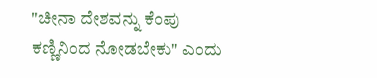"ಚೀನಾ ದೇಶವನ್ನು ಕೆಂಪು ಕಣ್ಣಿನಿಂದ ನೋಡಬೇಕು" ಎಂದು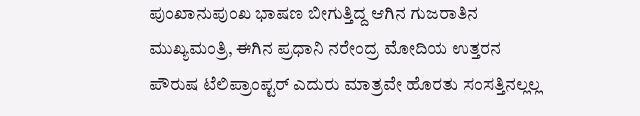ಪುಂಖಾನುಪುಂಖ ಭಾಷಣ ಬೀಗುತ್ತಿದ್ದ ಆಗಿನ ಗುಜರಾತಿನ ಮುಖ್ಯಮಂತ್ರಿ, ಈಗಿನ ಪ್ರಧಾನಿ ನರೇಂದ್ರ ಮೋದಿಯ ಉತ್ತರನ ಪೌರುಷ ಟೆಲಿಪ್ರಾಂಪ್ಟರ್ ಎದುರು ಮಾತ್ರವೇ ಹೊರತು ಸಂಸತ್ತಿನಲ್ಲಲ್ಲ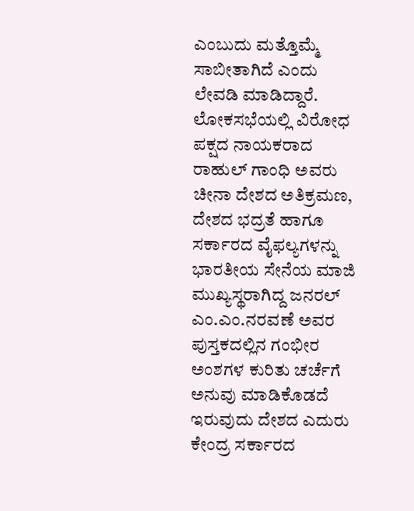ಎಂಬುದು ಮತ್ತೊಮ್ಮೆ ಸಾಬೀತಾಗಿದೆ ಎಂದು ಲೇವಡಿ ಮಾಡಿದ್ದಾರೆ.
ಲೋಕಸಭೆಯಲ್ಲಿ ವಿರೋಧ ಪಕ್ಷದ ನಾಯಕರಾದ ರಾಹುಲ್ ಗಾಂಧಿ ಅವರು ಚೀನಾ ದೇಶದ ಅತಿಕ್ರಮಣ, ದೇಶದ ಭದ್ರತೆ ಹಾಗೂ ಸರ್ಕಾರದ ವೈಫಲ್ಯಗಳನ್ನು ಭಾರತೀಯ ಸೇನೆಯ ಮಾಜಿ ಮುಖ್ಯಸ್ಥರಾಗಿದ್ದ ಜನರಲ್ ಎಂ.ಎಂ.ನರವಣೆ ಅವರ ಪುಸ್ತಕದಲ್ಲಿನ ಗಂಭೀರ ಅಂಶಗಳ ಕುರಿತು ಚರ್ಚೆಗೆ ಅನುವು ಮಾಡಿಕೊಡದೆ ಇರುವುದು ದೇಶದ ಎದುರು ಕೇಂದ್ರ ಸರ್ಕಾರದ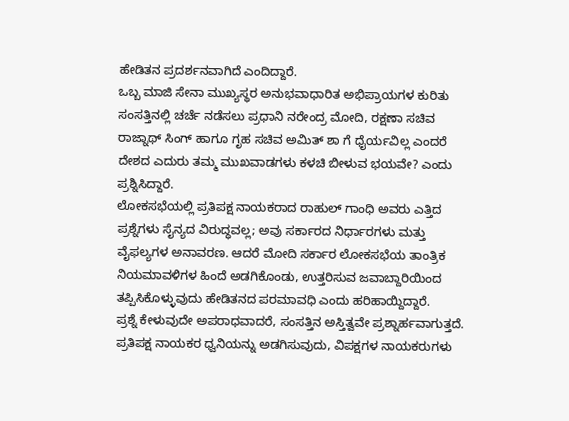ಹೇಡಿತನ ಪ್ರದರ್ಶನವಾಗಿದೆ ಎಂದಿದ್ದಾರೆ.
ಒಬ್ಬ ಮಾಜಿ ಸೇನಾ ಮುಖ್ಯಸ್ಥರ ಅನುಭವಾಧಾರಿತ ಅಭಿಪ್ರಾಯಗಳ ಕುರಿತು ಸಂಸತ್ತಿನಲ್ಲಿ ಚರ್ಚೆ ನಡೆಸಲು ಪ್ರಧಾನಿ ನರೇಂದ್ರ ಮೋದಿ, ರಕ್ಷಣಾ ಸಚಿವ ರಾಜ್ನಾಥ್ ಸಿಂಗ್ ಹಾಗೂ ಗೃಹ ಸಚಿವ ಅಮಿತ್ ಶಾ ಗೆ ಧೈರ್ಯವಿಲ್ಲ ಎಂದರೆ ದೇಶದ ಎದುರು ತಮ್ಮ ಮುಖವಾಡಗಳು ಕಳಚಿ ಬೀಳುವ ಭಯವೇ? ಎಂದು ಪ್ರಶ್ನಿಸಿದ್ದಾರೆ.
ಲೋಕಸಭೆಯಲ್ಲಿ ಪ್ರತಿಪಕ್ಷ ನಾಯಕರಾದ ರಾಹುಲ್ ಗಾಂಧಿ ಅವರು ಎತ್ತಿದ ಪ್ರಶ್ನೆಗಳು ಸೈನ್ಯದ ವಿರುದ್ಧವಲ್ಲ; ಅವು ಸರ್ಕಾರದ ನಿರ್ಧಾರಗಳು ಮತ್ತು ವೈಫಲ್ಯಗಳ ಅನಾವರಣ. ಆದರೆ ಮೋದಿ ಸರ್ಕಾರ ಲೋಕಸಭೆಯ ತಾಂತ್ರಿಕ ನಿಯಮಾವಳಿಗಳ ಹಿಂದೆ ಅಡಗಿಕೊಂಡು, ಉತ್ತರಿಸುವ ಜವಾಬ್ದಾರಿಯಿಂದ ತಪ್ಪಿಸಿಕೊಳ್ಳುವುದು ಹೇಡಿತನದ ಪರಮಾವಧಿ ಎಂದು ಹರಿಹಾಯ್ದಿದ್ದಾರೆ.
ಪ್ರಶ್ನೆ ಕೇಳುವುದೇ ಅಪರಾಧವಾದರೆ, ಸಂಸತ್ತಿನ ಅಸ್ತಿತ್ವವೇ ಪ್ರಶ್ನಾರ್ಹವಾಗುತ್ತದೆ. ಪ್ರತಿಪಕ್ಷ ನಾಯಕರ ಧ್ವನಿಯನ್ನು ಅಡಗಿಸುವುದು, ವಿಪಕ್ಷಗಳ ನಾಯಕರುಗಳು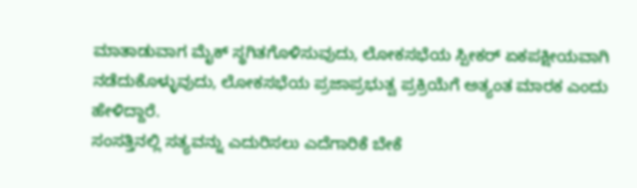ಮಾತಾಡುವಾಗ ಮೈಕ್ ಸ್ಥಗಿತಗೊಳಿಸುವುದು, ಲೋಕಸಭೆಯ ಸ್ಪೀಕರ್ ಏಕಪಕ್ಷೀಯವಾಗಿ ನಡೆದುಕೊಳ್ಳುವುದು, ಲೋಕಸಭೆಯ ಪ್ರಜಾಪ್ರಭುತ್ವ ಪ್ರಕ್ರಿಯೆಗೆ ಅತ್ಯಂತ ಮಾರಕ ಎಂದು ಹೇಳಿದ್ದಾರೆ.
ಸಂಸತ್ತಿನಲ್ಲಿ ಸತ್ಯವನ್ನು ಎದುರಿಸಲು ಎದೆಗಾರಿಕೆ ಬೇಕೆ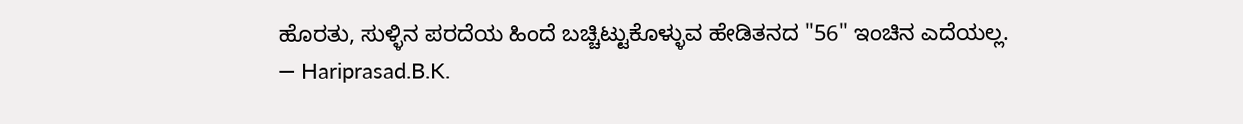ಹೊರತು, ಸುಳ್ಳಿನ ಪರದೆಯ ಹಿಂದೆ ಬಚ್ಚಿಟ್ಟುಕೊಳ್ಳುವ ಹೇಡಿತನದ "56" ಇಂಚಿನ ಎದೆಯಲ್ಲ.
— Hariprasad.B.K.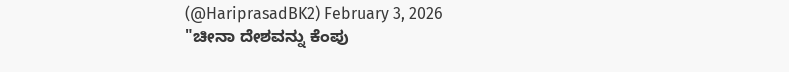(@HariprasadBK2) February 3, 2026
"ಚೀನಾ ದೇಶವನ್ನು ಕೆಂಪು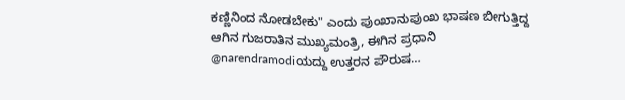ಕಣ್ಣಿನಿಂದ ನೋಡಬೇಕು" ಎಂದು ಪುಂಖಾನುಪುಂಖ ಭಾಷಣ ಬೀಗುತ್ತಿದ್ದ ಆಗಿನ ಗುಜರಾತಿನ ಮುಖ್ಯಮಂತ್ರಿ, ಈಗಿನ ಪ್ರಧಾನಿ @narendramodiಯದ್ದು ಉತ್ತರನ ಪೌರುಷ…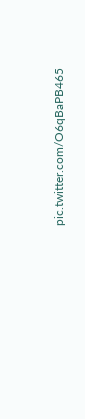pic.twitter.com/O6qBaPB465